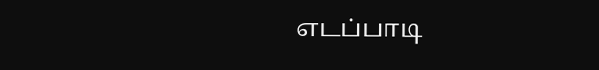எடப்பாடி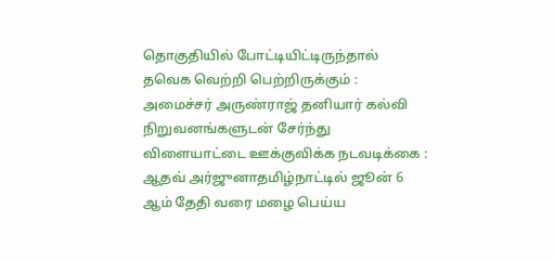தொகுதியில் போட்டியிட்டிருந்தால் தவெக வெற்றி பெற்றிருக்கும் : அமைச்சர் அருண்ராஜ் தனியார் கல்வி நிறுவனங்களுடன் சேர்ந்து விளையாட்டை ஊக்குவிக்க நடவடிக்கை : ஆதவ் அர்ஜுனாதமிழ்நாட்டில் ஜூன் 6 ஆம் தேதி வரை மழை பெய்ய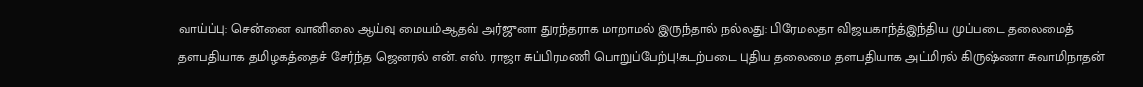வாய்ப்பு: சென்னை வானிலை ஆய்வு மையம்ஆதவ் அர்ஜுனா துரந்தராக மாறாமல் இருந்தால் நல்லது: பிரேமலதா விஜயகாந்த்இந்திய முப்படை தலைமைத் தளபதியாக தமிழகத்தைச் சேர்ந்த ஜெனரல் என். எஸ். ராஜா சுப்பிரமணி பொறுப்பேற்பு!கடற்படை புதிய தலைமை தளபதியாக அட்மிரல் கிருஷ்ணா சுவாமிநாதன்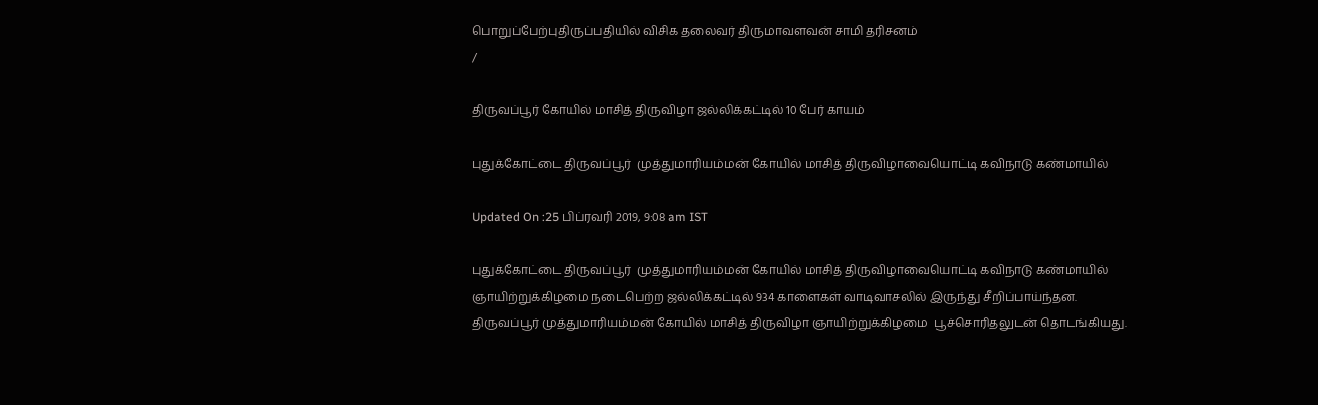பொறுப்பேற்புதிருப்பதியில் விசிக தலைவர் திருமாவளவன் சாமி தரிசனம்
/

திருவப்பூர் கோயில் மாசித் திருவிழா ஜல்லிக்கட்டில் 10 பேர் காயம்

புதுக்கோட்டை திருவப்பூர்  முத்துமாரியம்மன் கோயில் மாசித் திருவிழாவையொட்டி கவிநாடு கண்மாயில்

Updated On :25 பிப்ரவரி 2019, 9:08 am IST

புதுக்கோட்டை திருவப்பூர்  முத்துமாரியம்மன் கோயில் மாசித் திருவிழாவையொட்டி கவிநாடு கண்மாயில் ஞாயிற்றுக்கிழமை நடைபெற்ற ஜல்லிக்கட்டில் 934 காளைகள் வாடிவாசலில் இருந்து சீறிப்பாய்ந்தன.
திருவப்பூர் முத்துமாரியம்மன் கோயில் மாசித் திருவிழா ஞாயிற்றுக்கிழமை  பூச்சொரிதலுடன் தொடங்கியது.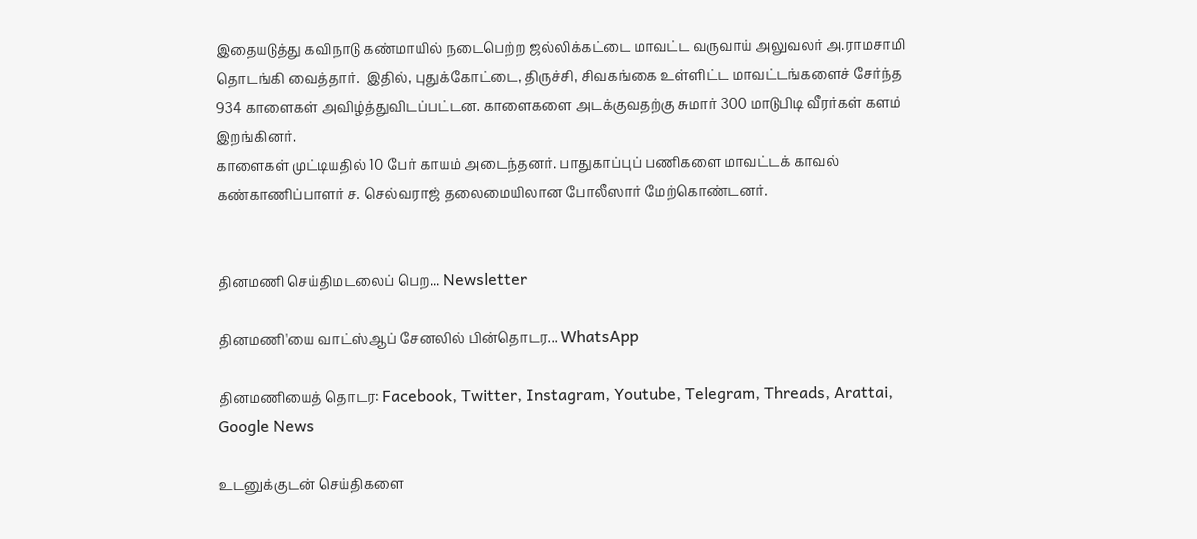இதையடுத்து கவிநாடு கண்மாயில் நடைபெற்ற ஜல்லிக்கட்டை மாவட்ட வருவாய் அலுவலர் அ.ராமசாமி தொடங்கி வைத்தார்.  இதில், புதுக்கோட்டை, திருச்சி, சிவகங்கை உள்ளிட்ட மாவட்டங்களைச் சேர்ந்த 934 காளைகள் அவிழ்த்துவிடப்பட்டன. காளைகளை அடக்குவதற்கு சுமார் 300 மாடுபிடி வீரர்கள் களம் இறங்கினர்.
காளைகள் முட்டியதில் 10 பேர் காயம் அடைந்தனர். பாதுகாப்புப் பணிகளை மாவட்டக் காவல் கண்காணிப்பாளர் ச. செல்வராஜ் தலைமையிலான போலீஸார் மேற்கொண்டனர்.


தினமணி செய்திமடலைப் பெற... Newsletter

தினமணி'யை வாட்ஸ்ஆப் சேனலில் பின்தொடர... WhatsApp

தினமணியைத் தொடர: Facebook, Twitter, Instagram, Youtube, Telegram, Threads, Arattai, Google News

உடனுக்குடன் செய்திகளை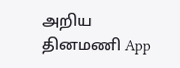அறிய தினமணி App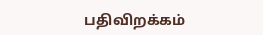பதிவிறக்கம்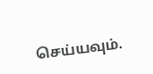செய்யவும்.